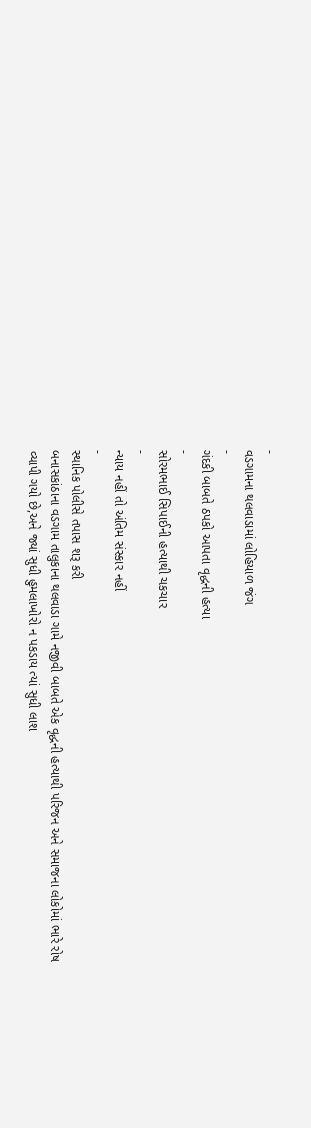-
વડગામના થલવાડામાં લોહિયાળ જંગ
-
ગંદકી બાબતે ઠપકો આપતા વૃદ્ધની હત્યા
-
સોરમભાઈ સિપાઈની હત્યાથી ચકચાર
-
ન્યાય નહીં તો અંતિમ સંસ્કાર નહીં
-
સ્થાનિક પોલીસે તપાસ શરૂ કરી
બનાસકાંઠાના વડગામ તાલુકાના થલવાડા ગામે નજીવી બાબતે એક વૃદ્ધની હત્યાથી પરિજન અને સમાજના લોકોમાં ભારે રોષ વ્યાપી ગયો છે,અને જ્યાં સુધી હુમલાખોરો ન પકડાય ત્યાં સુધી લાશ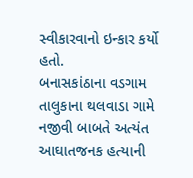સ્વીકારવાનો ઇન્કાર કર્યો હતો.
બનાસકાંઠાના વડગામ તાલુકાના થલવાડા ગામે નજીવી બાબતે અત્યંત આઘાતજનક હત્યાની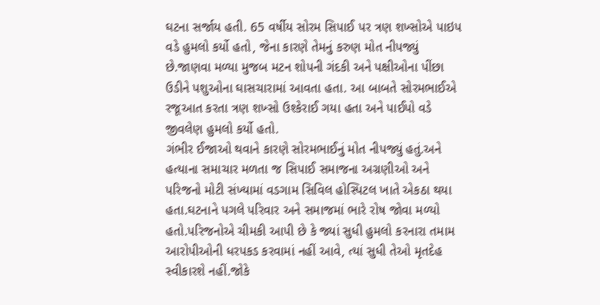ઘટના સર્જાય હતી. 65 વર્ષીય સોરમ સિપાઈ પર ત્રણ શખ્સોએ પાઇપ વડે હુમલો કર્યો હતો, જેના કારણે તેમનું કરુણ મોત નીપજ્યું છે.જાણવા મળ્યા મુજબ મટન શોપની ગંદકી અને પક્ષીઓના પીંછા ઉડીને પશુઓના ઘાસચારામાં આવતા હતા. આ બાબતે સોરમભાઈએ રજૂઆત કરતા ત્રણ શખ્સો ઉશ્કેરાઈ ગયા હતા અને પાઈપો વડે જીવલેણ હુમલો કર્યો હતો.
ગંભીર ઈજાઓ થવાને કારણે સોરમભાઈનું મોત નીપજ્યું હતું.અને હત્યાના સમાચાર મળતા જ સિપાઈ સમાજના અગ્રણીઓ અને પરિજનો મોટી સંખ્યામાં વડગામ સિવિલ હોસ્પિટલ ખાતે એકઠા થયા હતા.ઘટનાને પગલે પરિવાર અને સમાજમાં ભારે રોષ જોવા મળ્યો હતો.પરિજનોએ ચીમકી આપી છે કે જ્યાં સુધી હુમલો કરનારા તમામ આરોપીઓની ધરપકડ કરવામાં નહીં આવે, ત્યાં સુધી તેઓ મૃતદેહ સ્વીકારશે નહીં.જોકે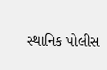સ્થાનિક પોલીસ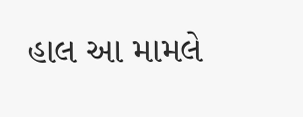હાલ આ મામલે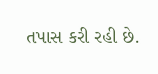તપાસ કરી રહી છે.